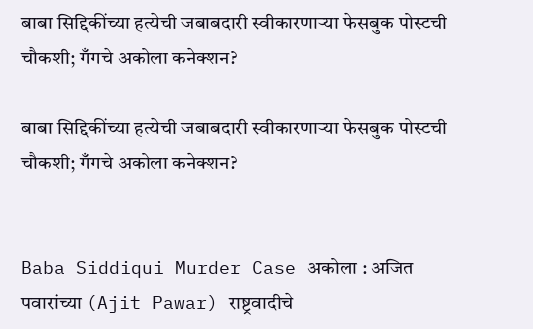बाबा सिद्दिकींच्या हत्येची जबाबदारी स्वीकारणाऱ्या फेसबुक पोस्टची चौकशी; गँगचे अकोला कनेक्शन?

बाबा सिद्दिकींच्या हत्येची जबाबदारी स्वीकारणाऱ्या फेसबुक पोस्टची चौकशी; गँगचे अकोला कनेक्शन?


Baba Siddiqui Murder Case अकोला : अजित पवारांच्या (Ajit Pawar) राष्ट्रवादीचे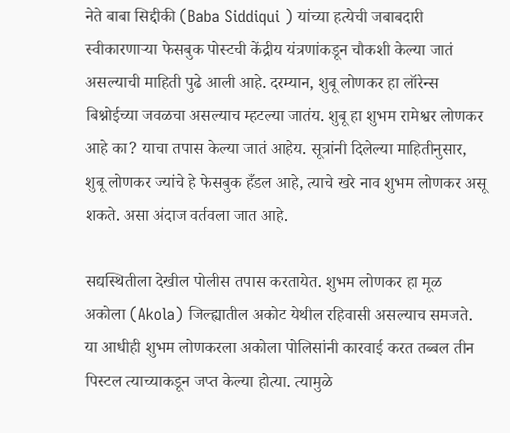नेते बाबा सिद्दीकी (Baba Siddiqui ) यांच्या हत्येची जबाबदारी स्वीकारणाऱ्या फेसबुक पोस्टची केंद्रीय यंत्रणांकडून चौकशी केल्या जातं असल्याची माहिती पुढे आली आहे. दरम्यान, शुबू लोणकर हा लॉरेन्स बिश्नोईच्या जवळचा असल्याच म्हटल्या जातंय. शुबू हा शुभम रामेश्वर लोणकर आहे का? याचा तपास केल्या जातं आहेय. सूत्रांनी दिलेल्या माहितीनुसार, शुबू लोणकर ज्यांचे हे फेसबुक हँडल आहे, त्याचे खरे नाव शुभम लोणकर असू शकते. असा अंदाज वर्तवला जात आहे.

सद्यस्थितीला देखील पोलीस तपास करतायेत. शुभम लोणकर हा मूळ अकोला (Akola) जिल्ह्यातील अकोट येथील रहिवासी असल्याच समजते. या आधीही शुभम लोणकरला अकोला पोलिसांनी कारवाई करत तब्बल तीन पिस्टल त्याच्याकडून जप्त केल्या होत्या. त्यामुळे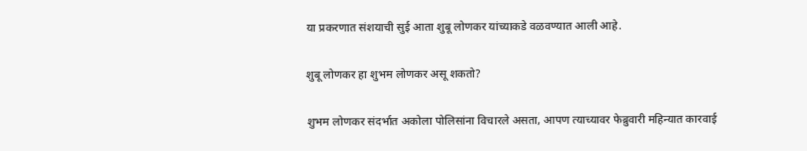या प्रकरणात संशयाची सुई आता शुबू लोणकर यांच्याकडे वळवण्यात आली आहे.

शुबू लोणकर हा शुभम लोणकर असू शकतो?

शुभम लोणकर संदर्भात अकोला पोलिसांना विचारले असता, आपण त्याच्यावर फेब्रुवारी महिन्यात कारवाई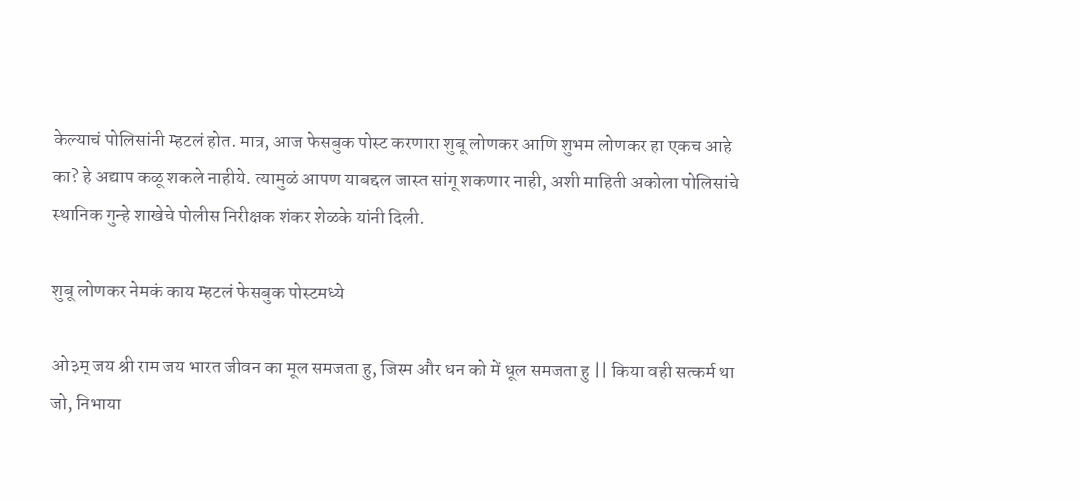केल्याचं पोलिसांनी म्हटलं होत. मात्र, आज फेसबुक पोस्ट करणारा शुबू लोणकर आणि शुभम लोणकर हा एकच आहे का? हे अद्याप कळू शकले नाहीये. त्यामुळं आपण याबद्दल जास्त सांगू शकणार नाही, अशी माहिती अकोला पोलिसांचे स्थानिक गुन्हे शाखेचे पोलीस निरीक्षक शंकर शेळके यांनी दिली.

शुबू लोणकर नेमकं काय म्हटलं फेसबुक पोस्टमध्ये

ओ३म् जय श्री राम जय भारत जीवन का मूल समजता हु, जिस्म और धन को में धूल समजता हु || किया वही सत्कर्म था जो, निभाया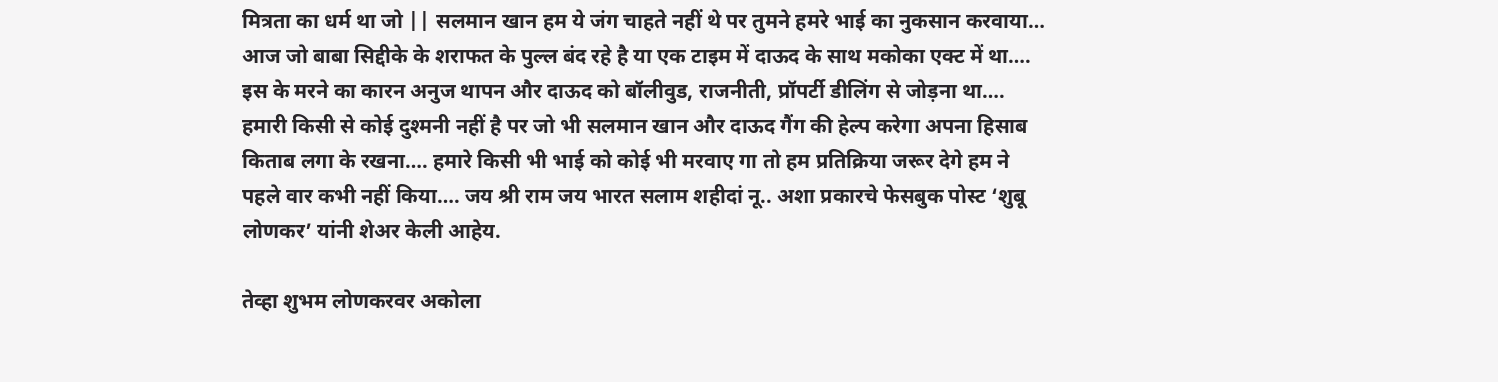मित्रता का धर्म था जो || सलमान खान हम ये जंग चाहते नहीं थे पर तुमने हमरे भाई का नुकसान करवाया… आज जो बाबा सिद्दीके के शराफत के पुल्ल बंद रहे है या एक टाइम में दाऊद के साथ मकोका एक्ट में था…. इस के मरने का कारन अनुज थापन और दाऊद को बॉलीवुड, राजनीती, प्रॉपर्टी डीलिंग से जोड़ना था…. हमारी किसी से कोई दुश्मनी नहीं है पर जो भी सलमान खान और दाऊद गैंग की हेल्प करेगा अपना हिसाब किताब लगा के रखना…. हमारे किसी भी भाई को कोई भी मरवाए गा तो हम प्रतिक्रिया जरूर देगे हम ने पहले वार कभी नहीं किया…. जय श्री राम जय भारत सलाम शहीदां नू.. अशा प्रकारचे फेसबुक पोस्ट ‘शुबू लोणकर’ यांनी शेअर केली आहेय.

तेव्हा शुभम लोणकरवर अकोला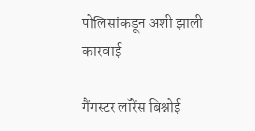पोलिसांकडून अशी झाली कारवाई

गैंगस्टर लॉरेंस बिश्नोई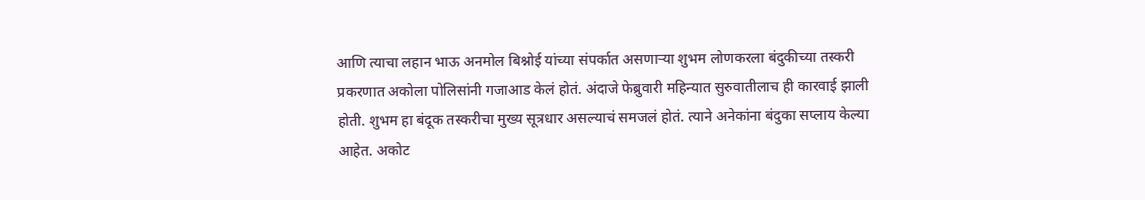आणि त्याचा लहान भाऊ अनमोल बिश्नोई यांच्या संपर्कात असणाऱ्या शुभम लोणकरला बंदुकीच्या तस्करी प्रकरणात अकोला पोलिसांनी गजाआड केलं होतं. अंदाजे फेब्रुवारी महिन्यात सुरुवातीलाच ही कारवाई झाली होती. शुभम हा बंदूक तस्करीचा मुख्य सूत्रधार असल्याचं समजलं होतं. त्याने अनेकांना बंदुका सप्लाय केल्या आहेत. अकोट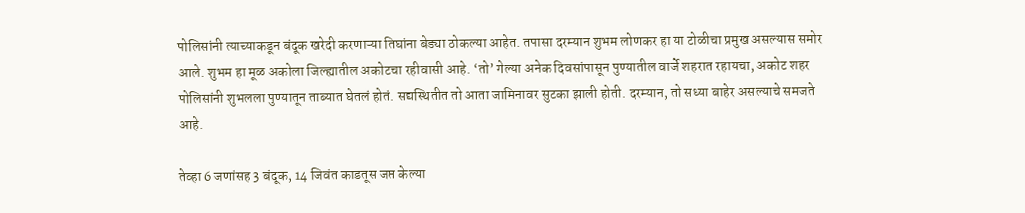पोलिसांनी त्याच्याकडून बंदूक खरेदी करणाऱ्या तिघांना बेड्या ठोकल्या आहेत. तपासा दरम्यान शुभम लोणकर हा या टोळीचा प्रमुख असल्यास समोर आले. शुभम हा मूळ अकोला जिल्ह्यातील अकोटचा रहीवासी आहे. ‘तो’ गेल्या अनेक दिवसांपासून पुण्यातील वार्जे शहरात रहायचा, अकोट शहर पोलिसांनी शुभलला पुण्यातून ताब्यात घेतलं होतं. सद्यस्थितीत तो आता जामिनावर सुटका झाली होती. दरम्यान, तो सध्या बाहेर असल्याचे समजते आहे.

तेव्हा 6 जणांसह 3 बंदूक, 14 जिवंत काडतूस जप्त केल्या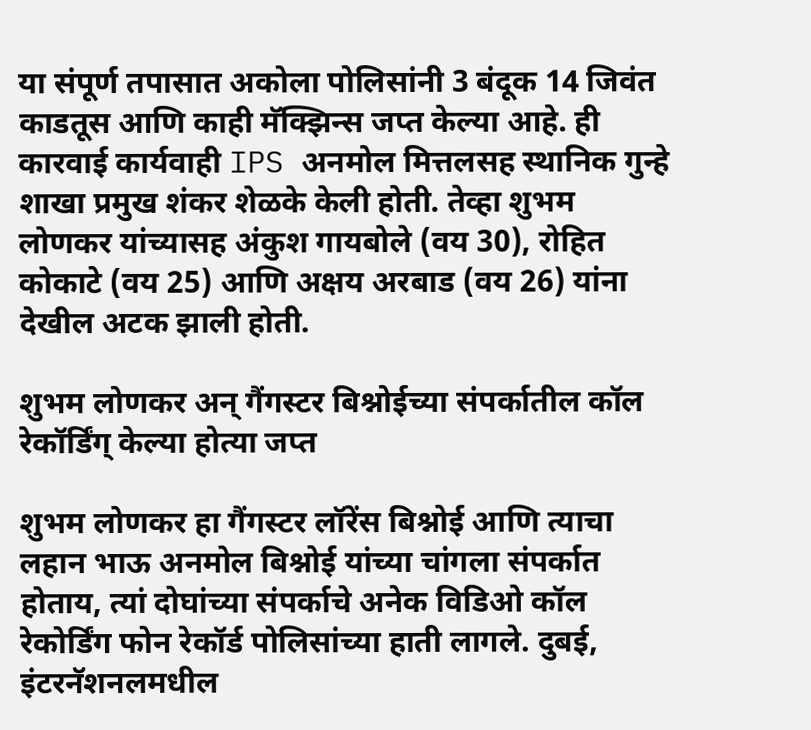या संपूर्ण तपासात अकोला पोलिसांनी 3 बंदूक 14 जिवंत काडतूस आणि काही मॅक्झिन्स जप्त केल्या आहे. ही कारवाई कार्यवाही IPS अनमोल मित्तलसह स्थानिक गुन्हे शाखा प्रमुख शंकर शेळके केली होती. तेव्हा शुभम लोणकर यांच्यासह अंकुश गायबोले (वय 30), रोहित कोकाटे (वय 25) आणि अक्षय अरबाड (वय 26) यांना देखील अटक झाली होती.

शुभम लोणकर अन् गैंगस्टर बिश्नोईच्या संपर्कातील कॉल रेकॉर्डिंग् केल्या होत्या जप्त

शुभम लोणकर हा गैंगस्टर लॉरेंस बिश्नोई आणि त्याचा लहान भाऊ अनमोल बिश्नोई यांच्या चांगला संपर्कात होताय, त्यां दोघांच्या संपर्काचे अनेक विडिओ कॉल रेकोर्डिंग फोन रेकॉर्ड पोलिसांच्या हाती लागले. दुबई, इंटरनॅशनलमधील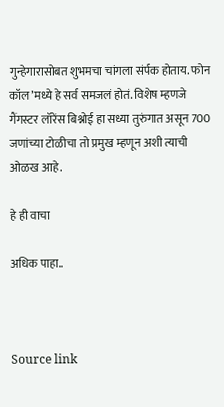गुन्हेगारासोबत शुभमचा चांगला संर्पक होताय. फोन कॉल’मध्ये हे सर्व समजलं होतं. विशेष म्हणजे गैंगस्टर लॉरेंस बिश्नोई हा सध्या तुरुंगात असून 700 जणांच्या टोळीचा तो प्रमुख म्हणून अशी त्याची ओळख आहे.

हे ही वाचा

अधिक पाहा..



Source link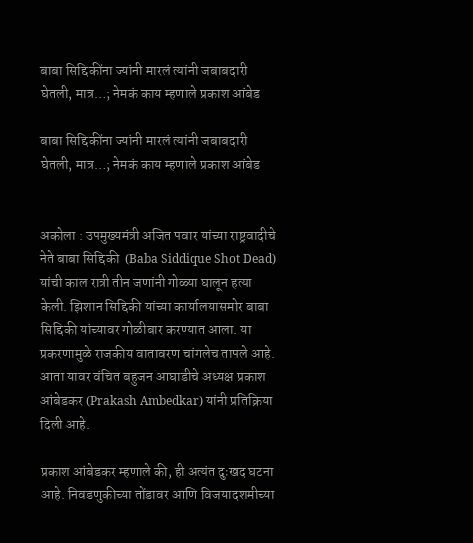बाबा सिद्दिकींना ज्यांनी मारलं त्यांनी जबाबदारी घेतली, मात्र…; नेमकं काय म्हणाले प्रकाश आंबेड

बाबा सिद्दिकींना ज्यांनी मारलं त्यांनी जबाबदारी घेतली, मात्र…; नेमकं काय म्हणाले प्रकाश आंबेड


अकोला : उपमुख्यमंत्री अजित पवार यांच्या राष्ट्रवादीचे नेते बाबा सिद्दिकी  (Baba Siddique Shot Dead) यांची काल रात्री तीन जणांनी गोळ्या घालून हत्या केली. झिशान सिद्दिकी यांच्या कार्यालयासमोर बाबा सिद्दिकी यांच्यावर गोळीबार करण्यात आला. या प्रकरणामुळे राजकीय वातावरण चांगलेच तापले आहे. आता यावर वंचित बहुजन आघाडीचे अध्यक्ष प्रकाश आंबेडकर (Prakash Ambedkar) यांनी प्रतिक्रिया दिली आहे.

प्रकाश आंबेडकर म्हणाले की, ही अत्यंत दुःखद घटना आहे. निवडणुकीच्या तोंडावर आणि विजयादशमीच्या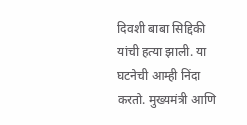दिवशी बाबा सिद्दिकी यांची हत्या झाली. या घटनेची आम्ही निंदा करतो. मुख्यमंत्री आणि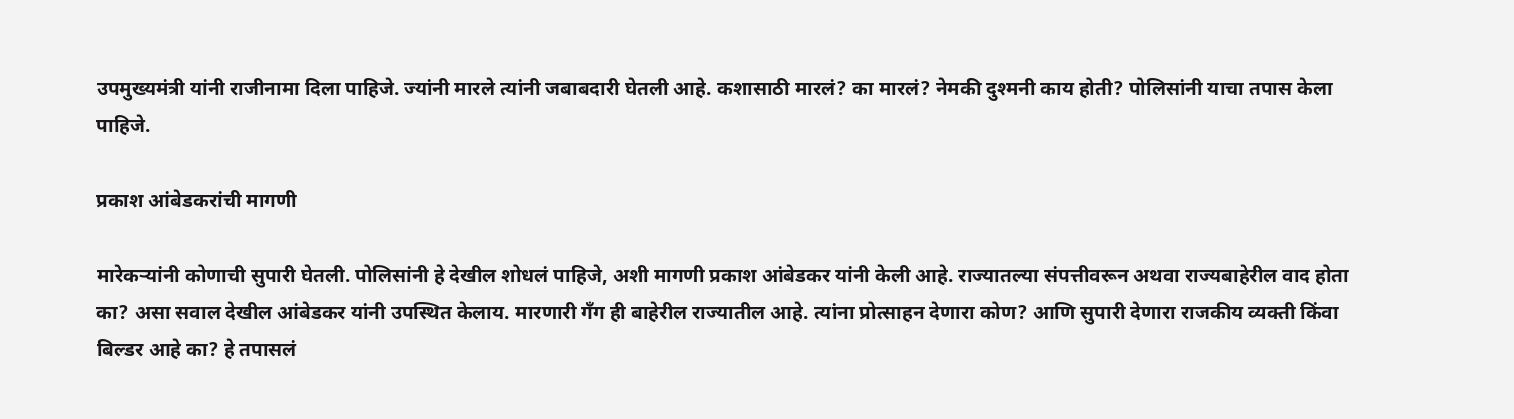उपमुख्यमंत्री यांनी राजीनामा दिला पाहिजे. ज्यांनी मारले त्यांनी जबाबदारी घेतली आहे. कशासाठी मारलं? का मारलं? नेमकी दुश्मनी काय होती? पोलिसांनी याचा तपास केला पाहिजे.

प्रकाश आंबेडकरांची मागणी

मारेकऱ्यांनी कोणाची सुपारी घेतली. पोलिसांनी हे देखील शोधलं पाहिजे, अशी मागणी प्रकाश आंबेडकर यांनी केली आहे. राज्यातल्या संपत्तीवरून अथवा राज्यबाहेरील वाद होता का? असा सवाल देखील आंबेडकर यांनी उपस्थित केलाय. मारणारी गँग ही बाहेरील राज्यातील आहे. त्यांना प्रोत्साहन देणारा कोण? आणि सुपारी देणारा राजकीय व्यक्ती किंवा बिल्डर आहे का? हे तपासलं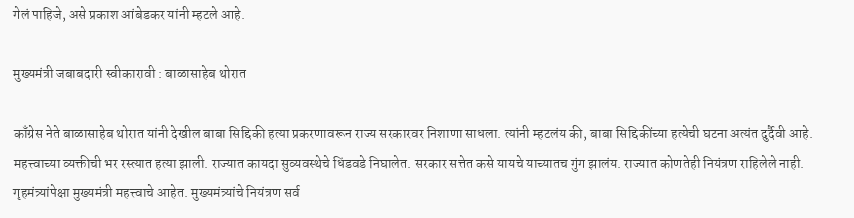गेलं पाहिजे, असे प्रकाश आंबेडकर यांनी म्हटले आहे.

मुख्यमंत्री जबाबदारी स्वीकारावी : बाळासाहेब थोरात

काँग्रेस नेते बाळासाहेब थोरात यांनी देखील बाबा सिद्दिकी हत्या प्रकरणावरून राज्य सरकारवर निशाणा साधला. त्यांनी म्हटलंय की, बाबा सिद्दिकींच्या हत्येची घटना अत्यंत दुर्दैवी आहे. महत्त्वाच्या व्यक्तीची भर रस्त्यात हत्या झाली. राज्यात कायदा सुव्यवस्थेचे धिंडवडे निघालेत. सरकार सत्तेत कसे यायचे याच्यातच गुंग झालंय. राज्यात कोणतेही नियंत्रण राहिलेले नाही. गृहमंत्र्यांपेक्षा मुख्यमंत्री महत्त्वाचे आहेत. मुख्यमंत्र्यांचे नियंत्रण सर्व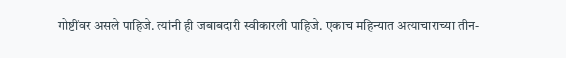गोष्टींवर असले पाहिजे. त्यांनी ही जबाबदारी स्वीकारली पाहिजे. एकाच महिन्यात अत्याचाराच्या तीन-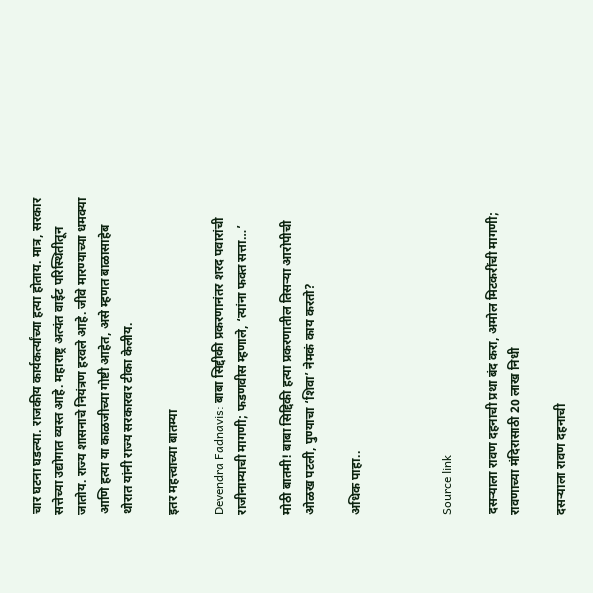चार घटना घडल्या. राजकीय कार्यकर्त्यांच्या हत्या होताय. मात्र, सरकार सत्तेच्या उद्योगात व्यस्त आहे. महाराष्ट्र अत्यंत वाईट परिस्थितीतून जातोय. राज्य शासनाचे नियंत्रण हरवले आहे. जीवे मारण्याच्या धमक्या आणि हत्या या काळजीच्या गोष्टी आहेत, असे म्हणत बाळासाहेब थोरात यांनी राज्य सरकारवर टीका केलीय.

इतर महत्त्वाच्या बातम्या

Devendra Fadnavis: बाबा सिद्दीकी प्रकरणानंतर शरद पवारांची राजीनाम्याची मागणी; फडणवीस म्हणाले, ‘त्यांना फक्त सत्ता…’

मोठी बातमी! बाबा सिद्दिकी हत्या प्रकरणातील तिसऱ्या आरोपीची ओळख पटली, पुण्याचा ‘शिवा’ नेमकं काय करतो?

अधिक पाहा..



Source link

दसऱ्याला रावण दहनाची प्रथा बंद करा, अमोल मिटकरींची मागणी; रावणाच्या मंदिरासाठी 20 लाख निधी

दसऱ्याला रावण दहनाची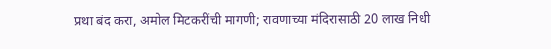प्रथा बंद करा, अमोल मिटकरींची मागणी; रावणाच्या मंदिरासाठी 20 लाख निधी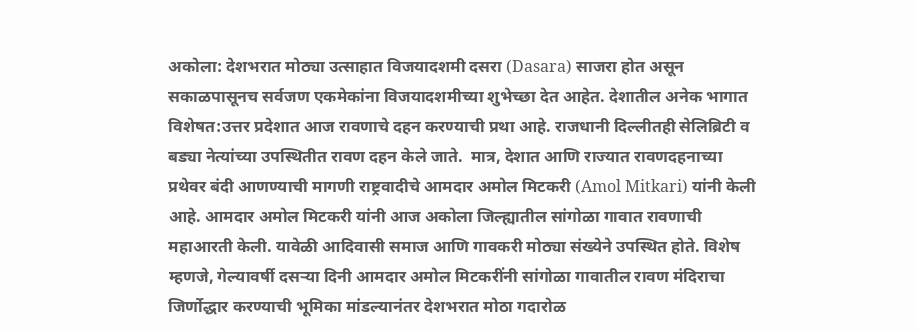अकोला: देशभरात मोठ्या उत्साहात विजयादशमी दसरा (Dasara) साजरा होत असून सकाळपासूनच सर्वजण एकमेकांना विजयादशमीच्या शुभेच्छा देत आहेत. देशातील अनेक भागात विशेषत:उत्तर प्रदेशात आज रावणाचे दहन करण्याची प्रथा आहे. राजधानी दिल्लीतही सेलिब्रिटी व बड्या नेत्यांच्या उपस्थितीत रावण दहन केले जाते.  मात्र, देशात आणि राज्यात रावणदहनाच्या प्रथेवर बंदी आणण्याची मागणी राष्ट्रवादीचे आमदार अमोल मिटकरी (Amol Mitkari) यांनी केली आहे. आमदार अमोल मिटकरी यांनी आज अकोला जिल्ह्यातील सांगोळा गावात रावणाची महाआरती केली. यावेळी आदिवासी समाज आणि गावकरी मोठ्या संख्येने उपस्थित होते. विशेष म्हणजे, गेल्यावर्षी दसऱ्या दिनी आमदार अमोल मिटकरींनी सांगोळा गावातील रावण मंदिराचा जिर्णोद्धार करण्याची भूमिका मांडल्यानंतर देशभरात मोठा गदारोळ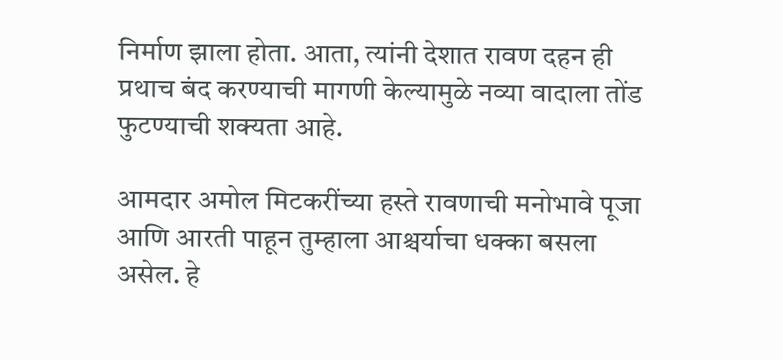निर्माण झाला होता. आता, त्यांनी देशात रावण दहन ही प्रथाच बंद करण्याची मागणी केल्यामुळे नव्या वादाला तोंड फुटण्याची शक्यता आहे.

आमदार अमोल मिटकरींच्या हस्ते रावणाची मनोभावे पूजा आणि आरती पाहून तुम्हाला आश्चर्याचा धक्का बसला असेल. हे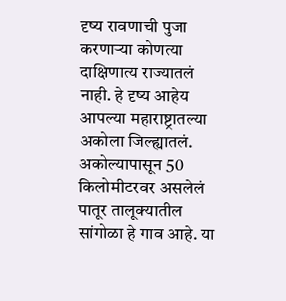दृष्य रावणाची पुजा करणाऱ्या कोणत्या दाक्षिणात्य राज्यातलं नाही. हे दृष्य आहेय आपल्या महाराष्ट्रातल्या अकोला जिल्ह्यातलं. अकोल्यापासून 50 किलोमीटरवर असलेलं पातूर तालूक्यातील सांगोळा हे गाव आहे. या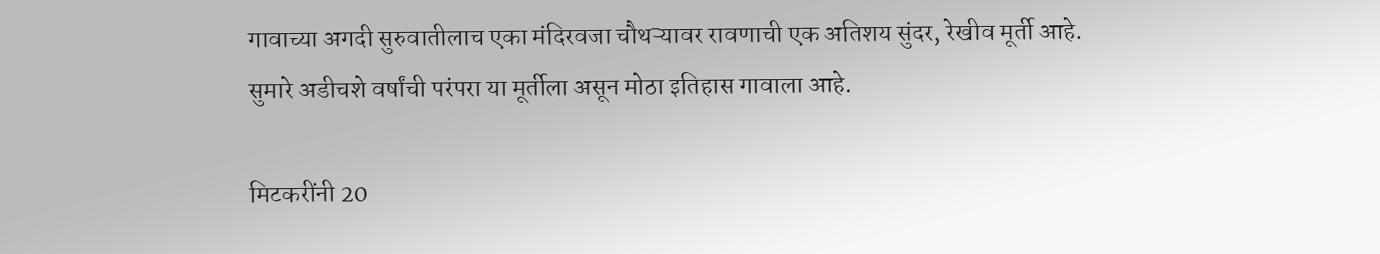गावाच्या अगदी सुरुवातीलाच एका मंदिरवजा चौथऱ्यावर रावणाची एक अतिशय सुंदर, रेखीव मूर्ती आहे. सुमारे अडीचशे वर्षांची परंपरा या मूर्तीला असून मोठा इतिहास गावाला आहे.

मिटकरींनी 20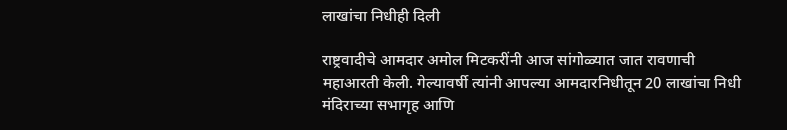लाखांचा निधीही दिली

राष्ट्रवादीचे आमदार अमोल मिटकरींनी आज सांगोळ्यात जात रावणाची महाआरती केली. गेल्यावर्षी त्यांनी आपल्या आमदारनिधीतून 20 लाखांचा निधी मंदिराच्या सभागृह आणि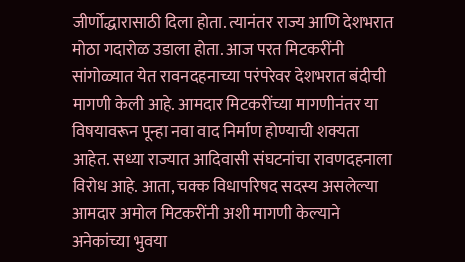जीर्णोद्धारासाठी दिला होता. त्यानंतर राज्य आणि देशभरात मोठा गदारोळ उडाला होता. आज परत मिटकरींनी सांगोळ्यात येत रावनदहनाच्या परंपरेवर देशभरात बंदीची मागणी केली आहे. आमदार मिटकरींच्या मागणीनंतर या विषयावरून पून्हा नवा वाद निर्माण होण्याची शक्यता आहेत. सध्या राज्यात आदिवासी संघटनांचा रावणदहनाला विरोध आहे. आता, चक्क विधापरिषद सदस्य असलेल्या आमदार अमोल मिटकरींनी अशी मागणी केल्याने अनेकांच्या भुवया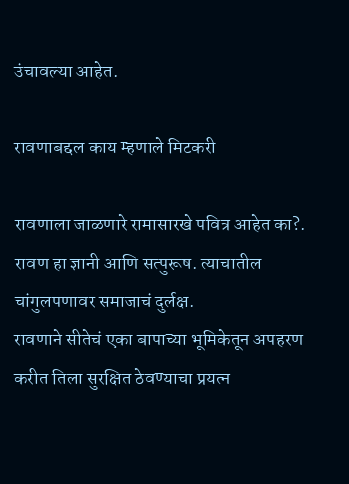उंचावल्या आहेत.

रावणाबद्दल काय म्हणाले मिटकरी

रावणाला जाळणारे रामासारखे पवित्र आहेत का?.
रावण हा ज्ञानी आणि सत्पुरूष. त्याचातील चांगुलपणावर समाजाचं दुर्लक्ष.
रावणाने सीतेचं एका बापाच्या भूमिकेतून अपहरण करीत तिला सुरक्षित ठेवण्याचा प्रयत्न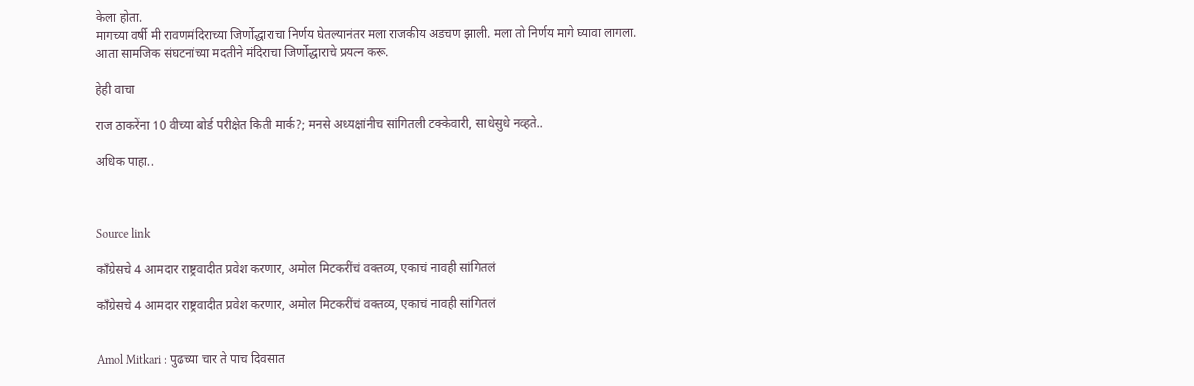केला होता.
मागच्या वर्षी मी रावणमंदिराच्या जिर्णोद्धाराचा निर्णय घेतल्यानंतर मला राजकीय अडचण झाली. मला तो निर्णय मागे घ्यावा लागला.
आता सामजिक संघटनांच्या मदतीने मंदिराचा जिर्णोद्धाराचे प्रयत्न करू.

हेही वाचा

राज ठाकरेंना 10 वीच्या बोर्ड परीक्षेत किती मार्क?; मनसे अध्यक्षांनीच सांगितली टक्केवारी, साधेसुधे नव्हते..

अधिक पाहा..



Source link

काँग्रेसचे 4 आमदार राष्ट्रवादीत प्रवेश करणार, अमोल मिटकरींचं वक्तव्य, एकाचं नावही सांगितलं

काँग्रेसचे 4 आमदार राष्ट्रवादीत प्रवेश करणार, अमोल मिटकरींचं वक्तव्य, एकाचं नावही सांगितलं


Amol Mitkari : पुढच्या चार ते पाच दिवसात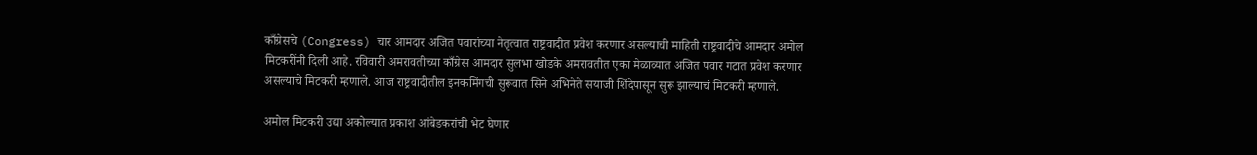काँग्रेसचे (Congress) चार आमदार अजित पवारांच्या नेतृत्वात राष्ट्रवादीत प्रवेश करणार असल्याची माहिती राष्ट्रवादीचे आमदार अमोल मिटकरींनी दिली आहे. रविवारी अमरावतीच्या काँग्रेस आमदार सुलभा खोडके अमरावतीत एका मेळाव्यात अजित पवार गटात प्रवेश करणार असल्याचे मिटकरी म्हणाले. आज राष्ट्रवादीतील इनकमिंगची सुरूवात सिने अभिनेते सयाजी शिंदेपासून सुरू झाल्याचं मिटकरी म्हणाले.

अमोल मिटकरी उद्या अकोल्यात प्रकाश आंबेडकरांची भेट घेणार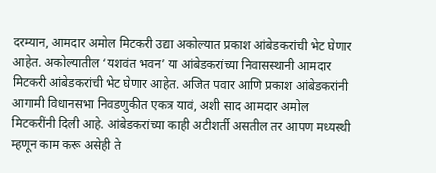दरम्यान, आमदार अमोल मिटकरी उद्या अकोल्यात प्रकाश आंबेडकरांची भेट घेणार आहेत. अकोल्यातील ‘यशवंत भवन’ या आंबेडकरांच्या निवासस्थानी आमदार मिटकरी आंबेडकरांची भेट घेणार आहेत. अजित पवार आणि प्रकाश आंबेडकरांनी आगामी विधानसभा निवडणुकीत एकत्र यावं, अशी साद आमदार अमोल मिटकरींनी दिली आहे. आंबेडकरांच्या काही अटीशर्ती असतील तर आपण मध्यस्थी म्हणून काम करू असेही ते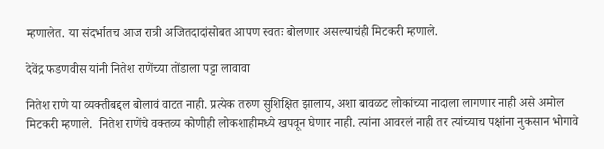म्हणालेत. या संदर्भातच आज रात्री अजितदादांसोबत आपण स्वतः बोलणार असल्याचंही मिटकरी म्हणाले.

देवेंद्र फडणवीस यांनी नितेश राणेंच्या तोंडाला पट्टा लावावा

नितेश राणे या व्यक्तीबद्दल बोलावं वाटत नाही. प्रत्येक तरुण सुशिक्षित झालाय, अशा बावळट लोकांच्या नादाला लागणार नाही असे अमोल मिटकरी म्हणाले.  नितेश राणेंचे वक्तव्य कोणीही लोकशाहीमध्ये खपवून घेणार नाही. त्यांना आवरलं नाही तर त्यांच्याच पक्षांना नुकसान भोगावे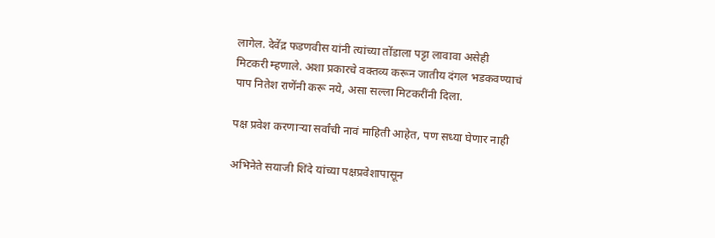लागेल. देवेंद्र फडणवीस यांनी त्यांच्या तोंडाला पट्टा लावावा असेही मिटकरी म्हणाले. अशा प्रकारचे वक्तव्य करून जातीय दंगल भडकवण्याचं पाप नितेश राणेंनी करू नये, असा सल्ला मिटकरींनी दिला.

पक्ष प्रवेश करणाऱ्या सर्वांची नावं माहिती आहेत, पण सध्या घेणार नाही

अभिनेते सयाजी शिंदे यांच्या पक्षप्रवेशापासून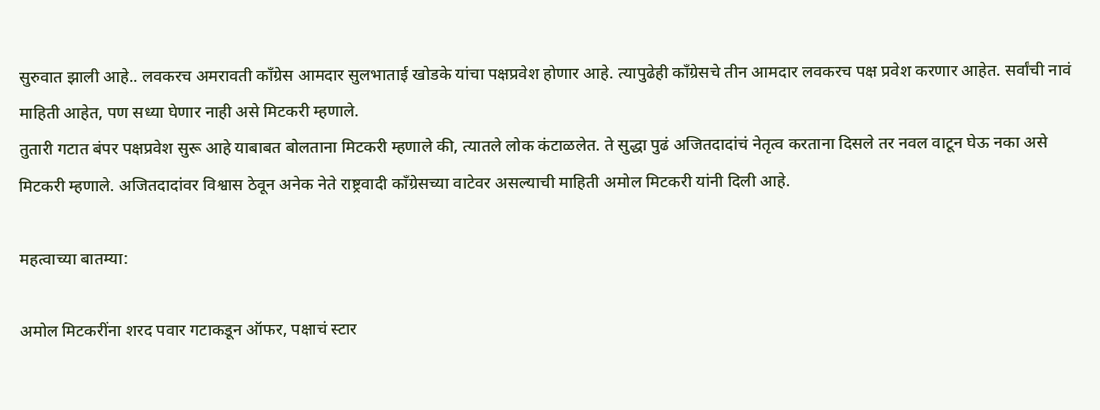सुरुवात झाली आहे.. लवकरच अमरावती काँग्रेस आमदार सुलभाताई खोडके यांचा पक्षप्रवेश होणार आहे. त्यापुढेही काँग्रेसचे तीन आमदार लवकरच पक्ष प्रवेश करणार आहेत. सर्वांची नावं माहिती आहेत, पण सध्या घेणार नाही असे मिटकरी म्हणाले.
तुतारी गटात बंपर पक्षप्रवेश सुरू आहे याबाबत बोलताना मिटकरी म्हणाले की, त्यातले लोक कंटाळलेत. ते सुद्धा पुढं अजितदादांचं नेतृत्व करताना दिसले तर नवल वाटून घेऊ नका असे मिटकरी म्हणाले. अजितदादांवर विश्वास ठेवून अनेक नेते राष्ट्रवादी काँग्रेसच्या वाटेवर असल्याची माहिती अमोल मिटकरी यांनी दिली आहे.

महत्वाच्या बातम्या:

अमोल मिटकरींना शरद पवार गटाकडून ऑफर, पक्षाचं स्टार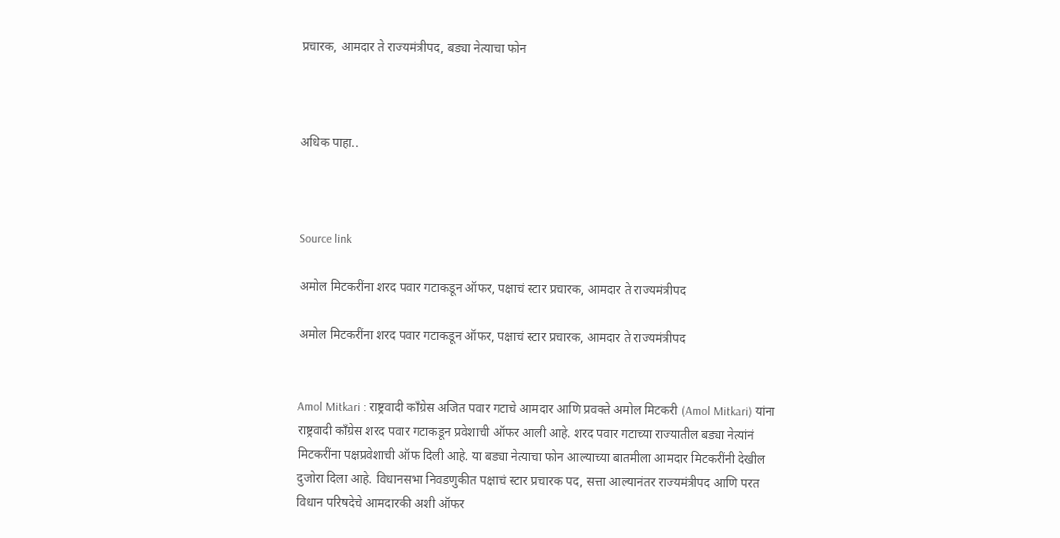प्रचारक, आमदार ते राज्यमंत्रीपद, बड्या नेत्याचा फोन



अधिक पाहा..



Source link

अमोल मिटकरींना शरद पवार गटाकडून ऑफर, पक्षाचं स्टार प्रचारक, आमदार ते राज्यमंत्रीपद

अमोल मिटकरींना शरद पवार गटाकडून ऑफर, पक्षाचं स्टार प्रचारक, आमदार ते राज्यमंत्रीपद


Amol Mitkari : राष्ट्रवादी काँग्रेस अजित पवार गटाचे आमदार आणि प्रवक्ते अमोल मिटकरी (Amol Mitkari) यांना राष्ट्रवादी काँग्रेस शरद पवार गटाकडून प्रवेशाची ऑफर आली आहे. शरद पवार गटाच्या राज्यातील बड्या नेत्यांनं मिटकरींना पक्षप्रवेशाची ऑफ दिली आहे. या बड्या नेत्याचा फोन आल्याच्या बातमीला आमदार मिटकरींनी देखील दुजोरा दिला आहे. विधानसभा निवडणुकीत पक्षाचं स्टार प्रचारक पद, सत्ता आल्यानंतर राज्यमंत्रीपद आणि परत विधान परिषदेचे आमदारकी अशी ऑफर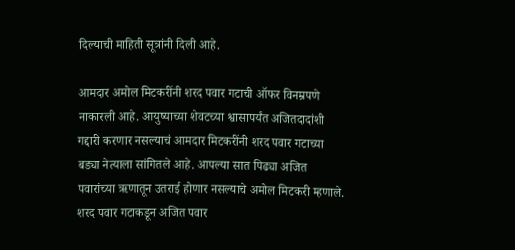दिल्याची माहिती सूत्रांनी दिली आहे.

आमदार अमोल मिटकरींनी शरद पवार गटाची ऑफर विनम्रपणे नाकारली आहे. आयुष्याच्या शेवटच्या श्वासापर्यंत अजितदादांशी गद्दारी करणार नसल्याचं आमदार मिटकरींनी शरद पवार गटाच्या बड्या नेत्याला सांगितले आहे. आपल्या सात पिढ्या अजित पवारांच्या ऋणातून उतराई होणार नसल्याचे अमोल मिटकरी म्हणाले. शरद पवार गटाकडून अजित पवार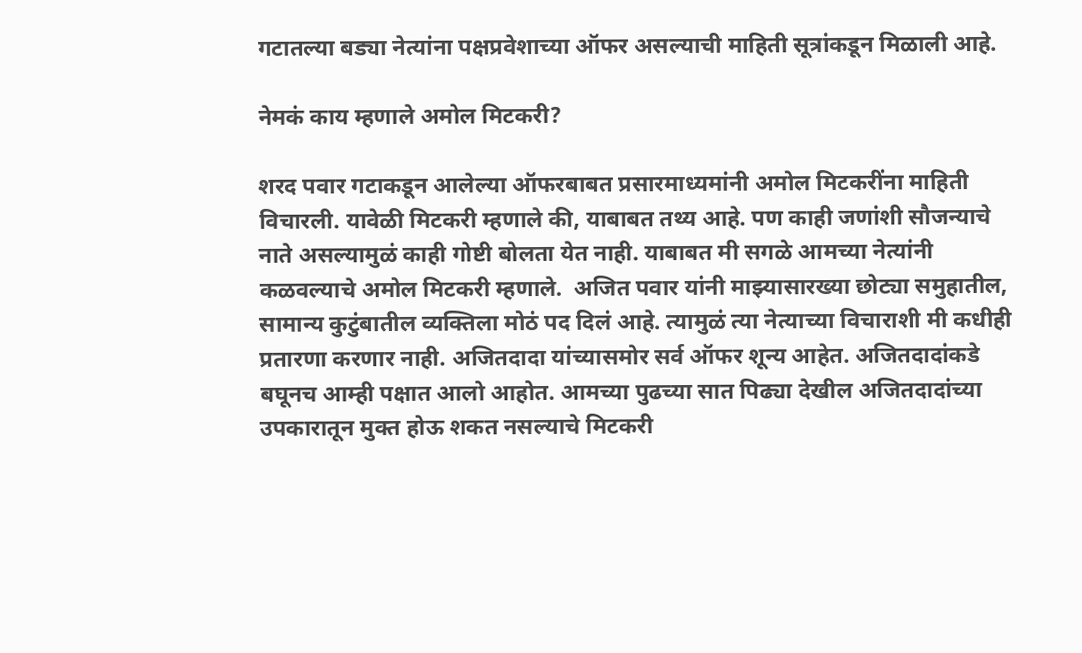गटातल्या बड्या नेत्यांना पक्षप्रवेशाच्या ऑफर असल्याची माहिती सूत्रांकडून मिळाली आहे.

नेमकं काय म्हणाले अमोल मिटकरी?

शरद पवार गटाकडून आलेल्या ऑफरबाबत प्रसारमाध्यमांनी अमोल मिटकरींना माहिती विचारली. यावेळी मिटकरी म्हणाले की, याबाबत तथ्य आहे. पण काही जणांशी सौजन्याचे नाते असल्यामुळं काही गोष्टी बोलता येत नाही. याबाबत मी सगळे आमच्या नेत्यांनी कळवल्याचे अमोल मिटकरी म्हणाले.  अजित पवार यांनी माझ्यासारख्या छोट्या समुहातील, सामान्य कुटुंबातील व्यक्तिला मोठं पद दिलं आहे. त्यामुळं त्या नेत्याच्या विचाराशी मी कधीही प्रतारणा करणार नाही. अजितदादा यांच्यासमोर सर्व ऑफर शून्य आहेत. अजितदादांकडे बघूनच आम्ही पक्षात आलो आहोत. आमच्या पुढच्या सात पिढ्या देखील अजितदादांच्या उपकारातून मुक्त होऊ शकत नसल्याचे मिटकरी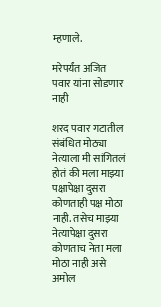म्हणाले.

मरेपर्यंत अजित पवार यांना सोडणार नाही

शरद पवार गटातील संबंधित मोठ्या नेत्याला मी सांगितलं होतं की मला माझ्या पक्षापेक्षा दुसरा कोणताही पक्ष मोठा नाही. तसेच माझ्या नेत्यापेक्षा दुसरा कोणताच नेता मला मोठा नाही असे अमोल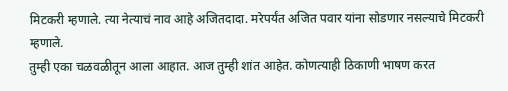मिटकरी म्हणाले. त्या नेत्याचं नाव आहे अजितदादा. मरेपर्यंत अजित पवार यांना सोडणार नसल्याचे मिटकरी म्हणाले.
तुम्ही एका चळवळीतून आला आहात. आज तुम्ही शांत आहेत. कोणत्याही ठिकाणी भाषण करत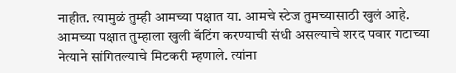नाहीत. त्यामुळं तुम्ही आमच्या पक्षात या. आमचे स्टेज तुमच्यासाठी खुलं आहे. आमच्या पक्षात तुम्हाला खुली बॅटिंग करण्याची संधी असल्याचे शरद पवार गटाच्या नेत्याने सांगितल्याचे मिटकरी म्हणाले. त्यांना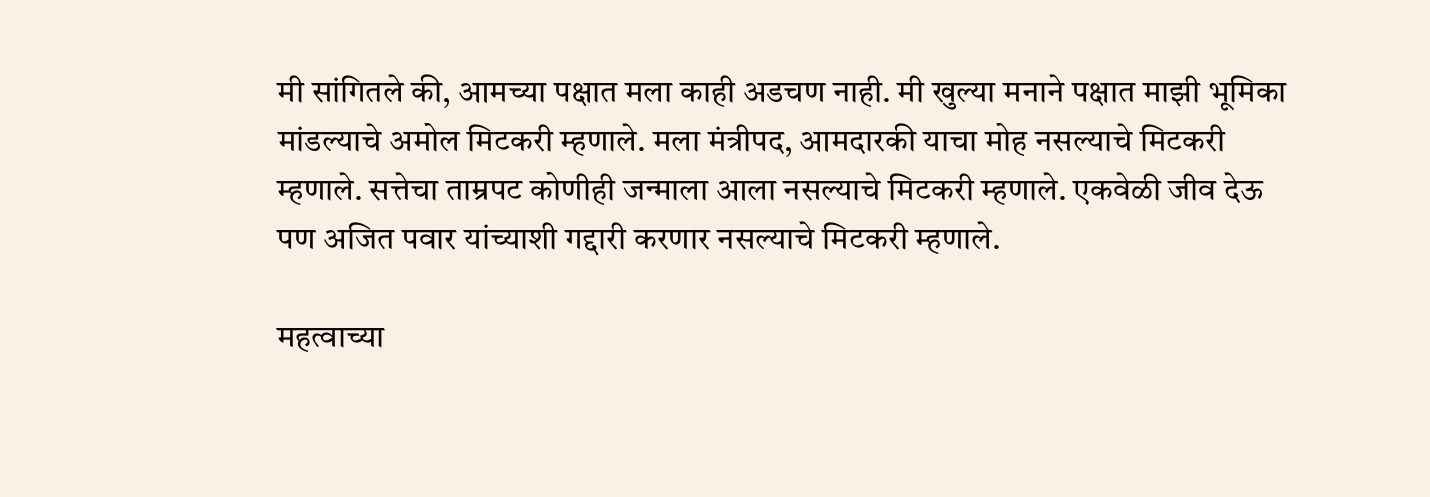मी सांगितले की, आमच्या पक्षात मला काही अडचण नाही. मी खुल्या मनाने पक्षात माझी भूमिका मांडल्याचे अमोल मिटकरी म्हणाले. मला मंत्रीपद, आमदारकी याचा मोह नसल्याचे मिटकरी म्हणाले. सत्तेचा ताम्रपट कोणीही जन्माला आला नसल्याचे मिटकरी म्हणाले. एकवेळी जीव देऊ पण अजित पवार यांच्याशी गद्दारी करणार नसल्याचे मिटकरी म्हणाले.

महत्वाच्या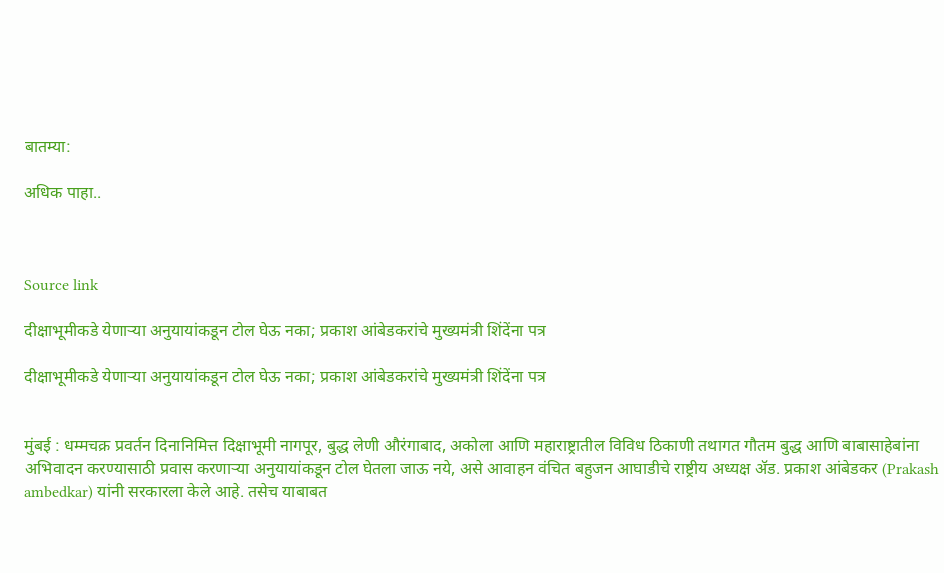बातम्या:

अधिक पाहा..



Source link

दीक्षाभूमीकडे येणाऱ्या अनुयायांकडून टोल घेऊ नका; प्रकाश आंबेडकरांचे मुख्यमंत्री शिंदेंना पत्र

दीक्षाभूमीकडे येणाऱ्या अनुयायांकडून टोल घेऊ नका; प्रकाश आंबेडकरांचे मुख्यमंत्री शिंदेंना पत्र


मुंबई : धम्मचक्र प्रवर्तन दिनानिमित्त दिक्षाभूमी नागपूर, बुद्ध लेणी औरंगाबाद, अकोला आणि महाराष्ट्रातील विविध ठिकाणी तथागत गौतम बुद्ध आणि बाबासाहेबांना अभिवादन करण्यासाठी प्रवास करणाऱ्या अनुयायांकडून टोल घेतला जाऊ नये, असे आवाहन वंचित बहुजन आघाडीचे राष्ट्रीय अध्यक्ष ॲड. प्रकाश आंबेडकर (Prakash ambedkar) यांनी सरकारला केले आहे. तसेच याबाबत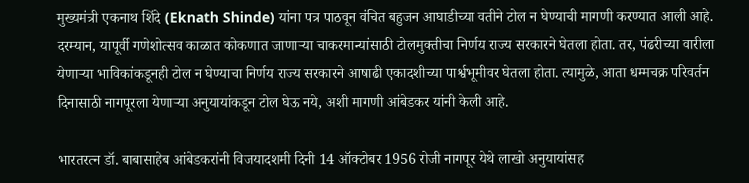मुख्यमंत्री एकनाथ शिंदे (Eknath Shinde) यांना पत्र पाठवून वंचित बहुजन आघाडीच्या वतीने टोल न घेण्याची मागणी करण्यात आली आहे. दरम्यान, यापूर्वी गणेशोत्सव काळात कोकणात जाणाऱ्या चाकरमान्यांसाठी टोलमुक्तीचा निर्णय राज्य सरकारने घेतला होता. तर, पंढरीच्या वारीला येणाऱ्या भाविकांकडूनही टोल न घेण्याचा निर्णय राज्य सरकारने आषाढी एकादशीच्या पार्श्वभूमीवर घेतला होता. त्यामुळे, आता धम्मचक्र परिवर्तन दिनासाठी नागपूरला येणाऱ्या अनुयायांकडून टोल घेऊ नये, अशी मागणी आंबेडकर यांनी केली आहे.

भारतरत्न डॉ. बाबासाहेब आंबेडकरांनी विजयादशमी दिनी 14 ऑक्टोबर 1956 रोजी नागपूर येथे लाखो अनुयायांसह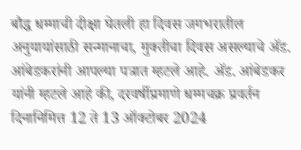बौद्ध धम्माची दीक्षा घेतली हा दिवस जगभरातील अनुयायांसाठी सन्मानाचा, मुक्तीचा दिवस असल्याचे ॲड. आंबेडकरांनी आपल्या पत्रात म्हटले आहे. ॲड. आंबेडकर यांनी म्हटले आहे की, दरवर्षीप्रमाणे धम्मचक्र प्रवर्तन दिनानिमित्त 12 ते 13 ऑक्टोबर 2024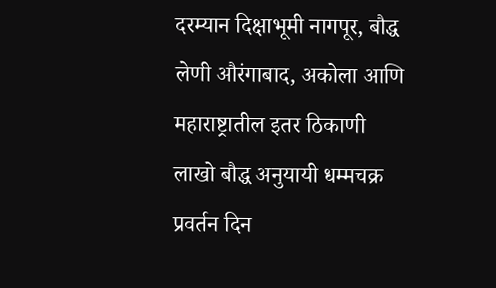दरम्यान दिक्षाभूमी नागपूर, बौद्ध लेणी औरंगाबाद, अकोला आणि महाराष्ट्रातील इतर ठिकाणी लाखो बौद्ध अनुयायी धम्मचक्र प्रवर्तन दिन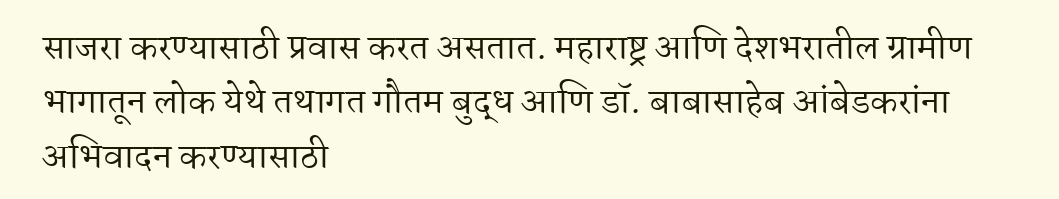साजरा करण्यासाठी प्रवास करत असतात. महाराष्ट्र आणि देशभरातील ग्रामीण भागातून लोक येथे तथागत गौतम बुद्ध आणि डॉ. बाबासाहेब आंबेडकरांना अभिवादन करण्यासाठी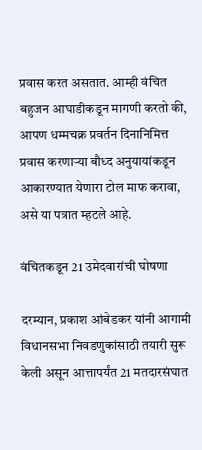प्रवास करत असतात. आम्ही वंचित बहुजन आघाडीकडून मागणी करतो की, आपण धम्मचक्र प्रवर्तन दिनानिमित्त प्रवास करणाऱ्या बौध्द अनुयायांकडून आकारण्यात येणारा टोल माफ करावा, असे या पत्रात म्हटले आहे.

वंचितकडून 21 उमेदवारांची घोषणा

दरम्यान, प्रकाश आंबेडकर यांनी आगामी विधानसभा निवडणुकांसाठी तयारी सुरू केली असून आत्तापर्यंत 21 मतदारसंघात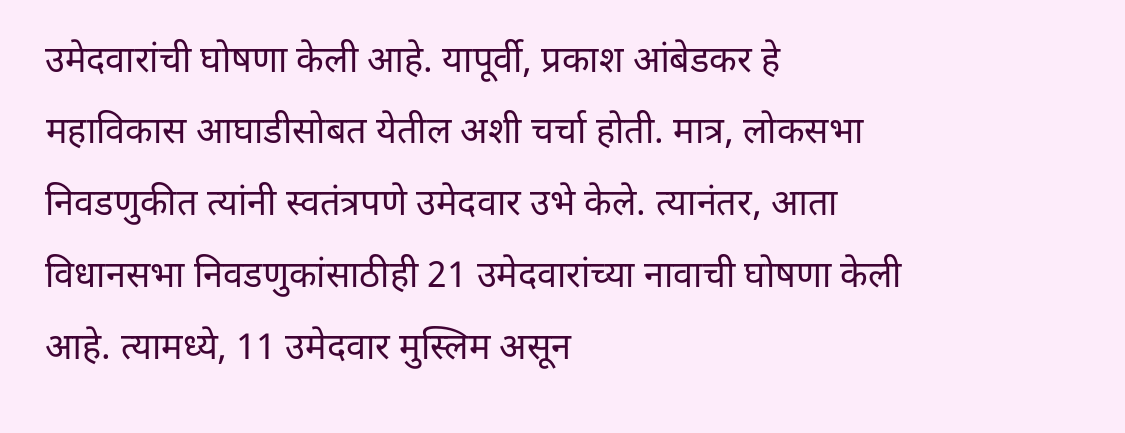उमेदवारांची घोषणा केली आहे. यापूर्वी, प्रकाश आंबेडकर हे महाविकास आघाडीसोबत येतील अशी चर्चा होती. मात्र, लोकसभा निवडणुकीत त्यांनी स्वतंत्रपणे उमेदवार उभे केले. त्यानंतर, आता विधानसभा निवडणुकांसाठीही 21 उमेदवारांच्या नावाची घोषणा केली आहे. त्यामध्ये, 11 उमेदवार मुस्लिम असून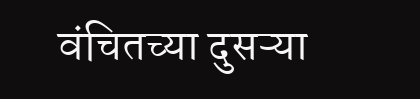वंचितच्या दुसऱ्या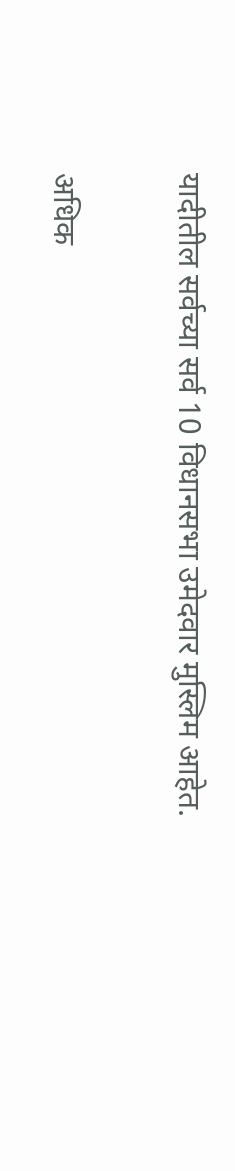यादीतील सर्वच्या सर्व 10 विधानसभा उमेदवार मुस्लिम आहेत.

अधिक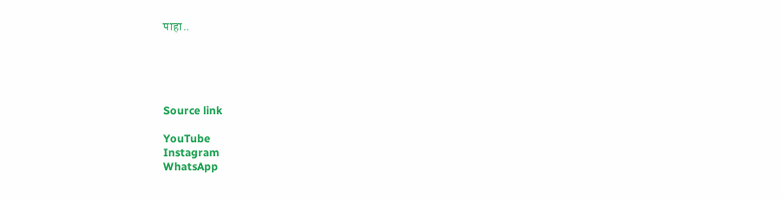पाहा..





Source link

YouTube
Instagram
WhatsApp